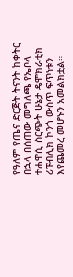የዓለም የጤና ድርጅት ትናንት ከቀትር በኋላ በሰጠው መግለጫ የኤቦላ ተሐዋሲ ስርጭት ሁኔታ ዴሞክራቲክ ሪፑብሊክ ኮንጎ ውስጥ ፍጥነቱን እየጨመረ መሆኑን አመልክቷል።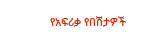የአፍሪቃ የበሽታዎች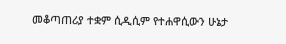መቆጣጠሪያ ተቋም ሲዲሲም የተሐዋሲውን ሁኔታ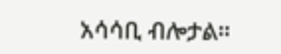አሳሳቢ ብሎታል።